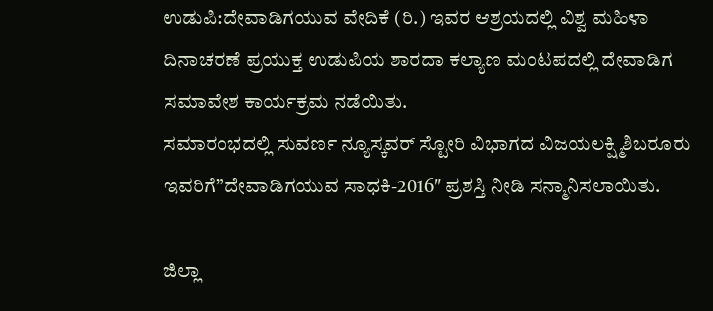ಉಡುಪಿ:ದೇವಾಡಿಗಯುವ ವೇದಿಕೆ (ರಿ.) ಇವರ ಆಶ್ರಯದಲ್ಲಿ ವಿಶ್ವ ಮಹಿಳಾ ದಿನಾಚರಣೆ ಪ್ರಯುಕ್ತ ಉಡುಪಿಯ ಶಾರದಾ ಕಲ್ಯಾಣ ಮಂಟಪದಲ್ಲಿ ದೇವಾಡಿಗ ಸಮಾವೇಶ ಕಾರ್ಯಕ್ರಮ ನಡೆಯಿತು.
ಸಮಾರಂಭದಲ್ಲಿ ಸುವರ್ಣ ನ್ಯೂಸ್ಕವರ್ ಸ್ಟೋರಿ ವಿಭಾಗದ ವಿಜಯಲಕ್ಷ್ಮಿಶಿಬರೂರು ಇವರಿಗೆ”ದೇವಾಡಿಗಯುವ ಸಾಧಕಿ-2016″ ಪ್ರಶಸ್ತಿ ನೀಡಿ ಸನ್ಮಾನಿಸಲಾಯಿತು.

ಜಿಲ್ಲಾ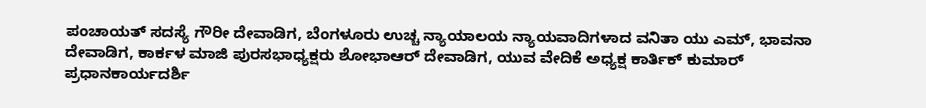ಪಂಚಾಯತ್ ಸದಸ್ಯೆ ಗೌರೀ ದೇವಾಡಿಗ, ಬೆಂಗಳೂರು ಉಚ್ಚ ನ್ಯಾಯಾಲಯ ನ್ಯಾಯವಾದಿಗಳಾದ ವನಿತಾ ಯು ಎಮ್, ಭಾವನಾ ದೇವಾಡಿಗ, ಕಾರ್ಕಳ ಮಾಜಿ ಪುರಸಭಾಧ್ಯಕ್ಷರು ಶೋಭಾಆರ್ ದೇವಾಡಿಗ, ಯುವ ವೇದಿಕೆ ಅಧ್ಯಕ್ಷ ಕಾರ್ತಿಕ್ ಕುಮಾರ್ ಪ್ರಧಾನಕಾರ್ಯದರ್ಶಿ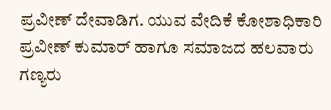ಪ್ರವೀಣ್ ದೇವಾಡಿಗ. ಯುವ ವೇದಿಕೆ ಕೋಶಾಧಿಕಾರಿ ಪ್ರವೀಣ್ ಕುಮಾರ್ ಹಾಗೂ ಸಮಾಜದ ಹಲವಾರು ಗಣ್ಯರು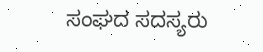ಸಂಘದ ಸದಸ್ಯರು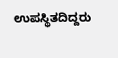ಉಪಸ್ಥಿತದಿದ್ದರು